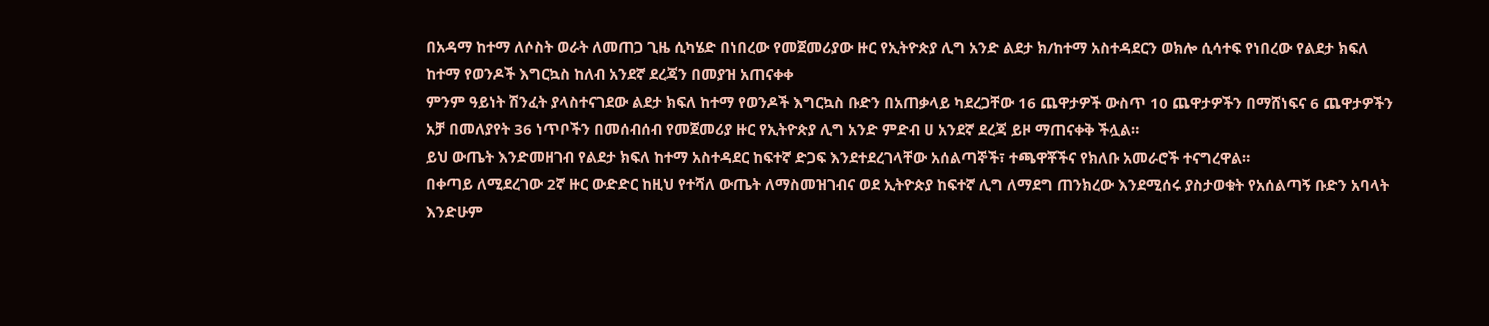በአዳማ ከተማ ለሶስት ወራት ለመጠጋ ጊዜ ሲካሄድ በነበረው የመጀመሪያው ዙር የኢትዮጵያ ሊግ አንድ ልደታ ክ/ከተማ አስተዳደርን ወክሎ ሲሳተፍ የነበረው የልደታ ክፍለ ከተማ የወንዶች እግርኳስ ከለብ አንደኛ ደረጃን በመያዝ አጠናቀቀ
ምንም ዓይነት ሽንፈት ያላስተናገደው ልደታ ክፍለ ከተማ የወንዶች እግርኳስ ቡድን በአጠቃላይ ካደረጋቸው 16 ጨዋታዎች ውስጥ 10 ጨዋታዎችን በማሸነፍና 6 ጨዋታዎችን አቻ በመለያየት 36 ነጥቦችን በመሰብሰብ የመጀመሪያ ዙር የኢትዮጵያ ሊግ አንድ ምድብ ሀ አንደኛ ደረጃ ይዞ ማጠናቀቅ ችሏል።
ይህ ውጤት እንድመዘገብ የልደታ ክፍለ ከተማ አስተዳደር ከፍተኛ ድጋፍ እንደተደረገላቸው አሰልጣኞች፣ ተጫዋቾችና የክለቡ አመራሮች ተናግረዋል።
በቀጣይ ለሚደረገው 2ኛ ዙር ውድድር ከዚህ የተሻለ ውጤት ለማስመዝገብና ወደ ኢትዮጵያ ከፍተኛ ሊግ ለማደግ ጠንክረው እንደሚሰሩ ያስታወቁት የአሰልጣኝ ቡድን አባላት እንድሁም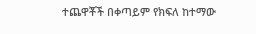ተጨዋቾች በቀጣይም የክፍለ ከተማው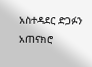አስተዳደር ድጋፉን አጠናክሮ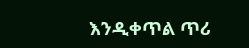እንዲቀጥል ጥሪ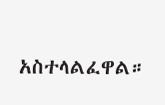አስተላልፈዋል።